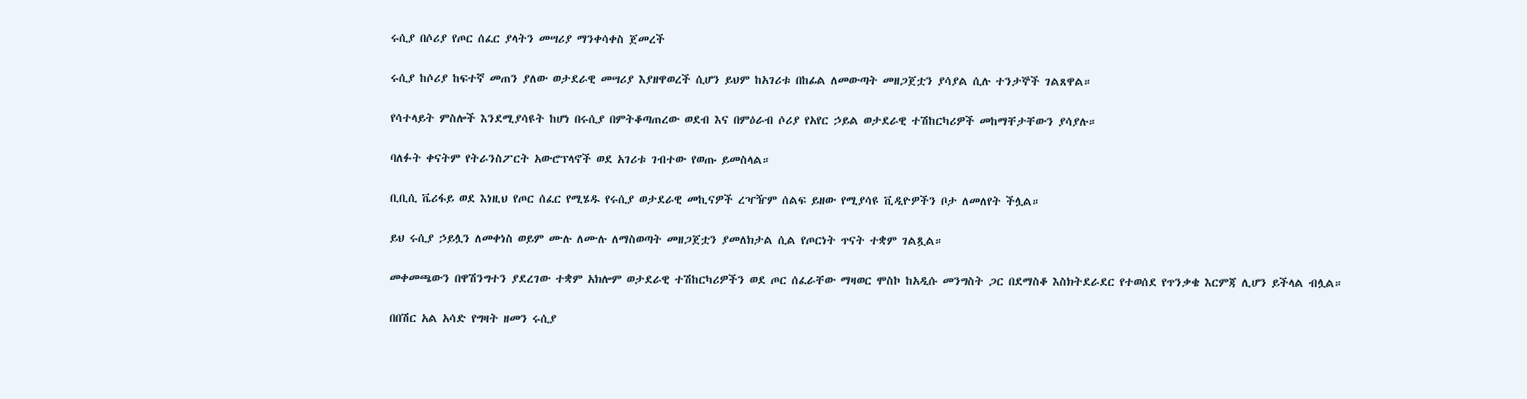ሩሲያ በሶሪያ የጦር ሰፈር ያላትን መሣሪያ ማንቀሳቀስ ጀመረች

ሩሲያ ከሶሪያ ከፍተኛ መጠን ያለው ወታደራዊ መሣሪያ እያዘዋወረች ሲሆን ይህም ከአገሪቱ በከፊል ለመውጣት መዘጋጀቷን ያሳያል ሲሉ ተንታኞች ገልጸዋል።

የሳተላይት ምስሎች እንደሚያሳዩት ከሆነ በሩሲያ በምትቆጣጠረው ወደብ እና በምዕራብ ሶሪያ የአየር ኃይል ወታደራዊ ተሽከርካሪዎች መከማቸታቸውን ያሳያሉ።

ባለፉት ቀናትም የትራንስፖርት አውሮፕላኖች ወደ አገሪቱ ገብተው የወጡ ይመስላል።

ቢቢሲ ቬሪፋይ ወደ እነዚህ የጦር ሰፈር የሚሄዱ የሩሲያ ወታደራዊ መኪናዎች ረዣዥም ሰልፍ ይዘው የሚያሳዩ ቪዲዮዎችን ቦታ ለመለየት ችሏል።

ይህ ሩሲያ ኃይሏን ለመቀነስ ወይም ሙሉ ለሙሉ ለማስወጣት መዘጋጀቷን ያመለክታል ሲል የጦርነት ጥናት ተቋም ገልጿል።

መቀመጫውን በዋሽንግተን ያደረገው ተቋም አክሎም ወታደራዊ ተሽከርካሪዎችን ወደ ጦር ሰፈራቸው ማዛወር ሞስኮ ከአዲሱ መንግስት ጋር በደማስቆ እስክትደራደር የተወሰደ የጥንቃቄ እርምጃ ሊሆን ይችላል ብሏል።

በበሽር አል አሳድ የግዛት ዘመን ሩሲያ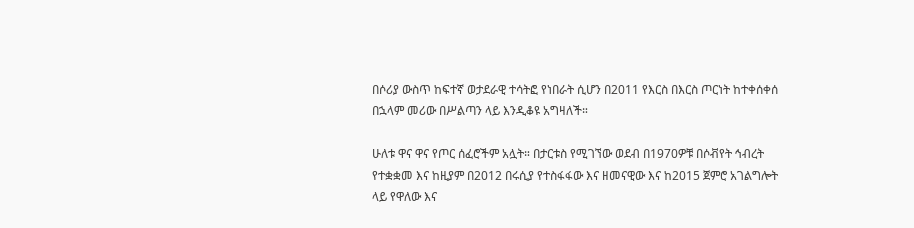በሶሪያ ውስጥ ከፍተኛ ወታደራዊ ተሳትፎ የነበራት ሲሆን በ2011 የእርስ በእርስ ጦርነት ከተቀሰቀሰ በኋላም መሪው በሥልጣን ላይ እንዲቆዩ አግዛለች።

ሁለቱ ዋና ዋና የጦር ሰፈሮችም አሏት። በታርቱስ የሚገኘው ወደብ በ1970ዎቹ በሶቭየት ኅብረት የተቋቋመ እና ከዚያም በ2012 በሩሲያ የተስፋፋው እና ዘመናዊው እና ከ2015 ጀምሮ አገልግሎት ላይ የዋለው እና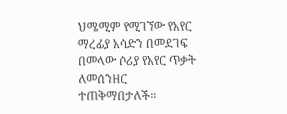ህሜሚም የሚገኘው የአየር ማረፊያ አሳድን በመደገፍ በመላው ሶሪያ የአየር ጥቃት ለመሰንዘር ተጠቅማበታለች።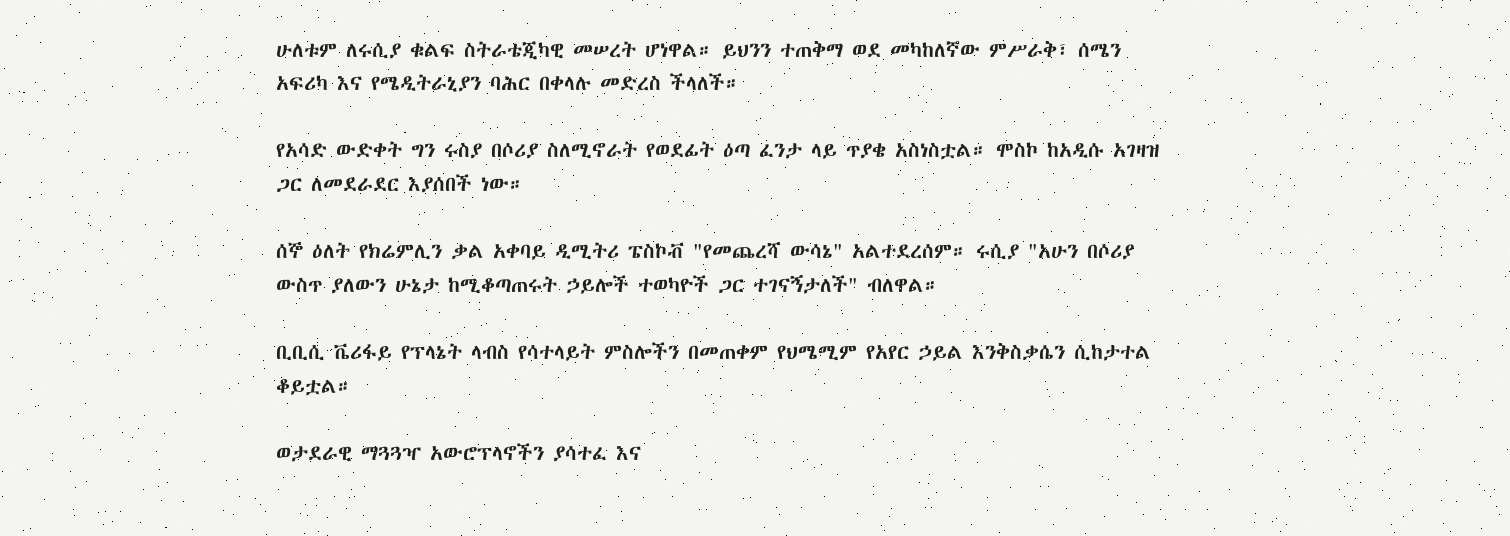ሁለቱም ለሩሲያ ቁልፍ ስትራቴጂካዊ መሠረት ሆነዋል። ይህንን ተጠቅማ ወደ መካከለኛው ምሥራቅ፣ ሰሜን አፍሪካ እና የሜዲትራኒያን ባሕር በቀላሉ መድረስ ችላለች።

የአሳድ ውድቀት ግን ሩስያ በሶሪያ ስለሚኖራት የወደፊት ዕጣ ፈንታ ላይ ጥያቄ አስነስቷል። ሞስኮ ከአዲሱ አገዛዝ ጋር ለመደራደር እያሰበች ነው።

ሰኞ ዕለት የክሬምሊን ቃል አቀባይ ዲሚትሪ ፔስኮቭ "የመጨረሻ ውሳኔ" አልተደረሰም። ሩሲያ "አሁን በሶሪያ ውስጥ ያለውን ሁኔታ ከሚቆጣጠሩት ኃይሎች ተወካዮች ጋር ተገናኝታለች" ብለዋል።

ቢቢሲ ቬሪፋይ የፕላኔት ላብስ የሳተላይት ምስሎችን በመጠቀም የህሜሚም የአየር ኃይል እንቅስቃሴን ሲከታተል ቆይቷል።

ወታደራዊ ማጓጓዣ አውሮፕላኖችን ያሳተፈ እና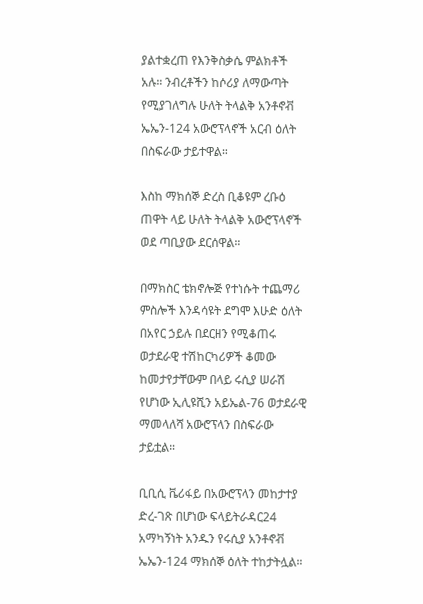ያልተቋረጠ የእንቅስቃሴ ምልክቶች አሉ። ንብረቶችን ከሶሪያ ለማውጣት የሚያገለግሉ ሁለት ትላልቅ አንቶኖቭ ኤኤን-124 አውሮፕላኖች አርብ ዕለት በስፍራው ታይተዋል።

እስከ ማክሰኞ ድረስ ቢቆዩም ረቡዕ ጠዋት ላይ ሁለት ትላልቅ አውሮፕላኖች ወደ ጣቢያው ደርሰዋል።

በማክስር ቴክኖሎጅ የተነሱት ተጨማሪ ምስሎች እንዳሳዩት ደግሞ እሁድ ዕለት በአየር ኃይሉ በደርዘን የሚቆጠሩ ወታደራዊ ተሽከርካሪዎች ቆመው ከመታየታቸውም በላይ ሩሲያ ሠራሽ የሆነው ኢሊዩሺን አይኤል-76 ወታደራዊ ማመላለሻ አውሮፕላን በስፍራው ታይቷል።

ቢቢሲ ቬሪፋይ በአውሮፕላን መከታተያ ድረ-ገጽ በሆነው ፍላይትራዳር24 አማካኝነት አንዱን የሩሲያ አንቶኖቭ ኤኤን-124 ማክሰኞ ዕለት ተከታትሏል።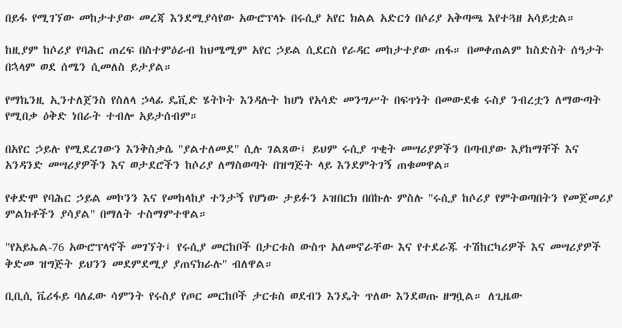በይፋ የሚገኘው መከታተያው መረጃ እንደሚያሳየው አውሮፕላኑ በሩሲያ አየር ክልል አድርጎ በሶሪያ አቅጣጫ እየተጓዘ አሳይቷል።

ከዚያም ከሶሪያ የባሕር ጠረፍ በስተምዕራብ ከህሜሚም አየር ኃይል ሲደርስ የራዳር መከታተያው ጠፋ። በመቀጠልም ከስድስት ሰዓታት በኋላም ወደ ሰሜን ሲመለስ ይታያል።

የማኬንዚ ኢንተለጀንስ የስለላ ኃላፊ ዴቪድ ሄትኮት እንዳሉት ከሆነ የአሳድ መንግሥት በፍጥነት በመውደቁ ሩስያ ንብረቷን ለማውጣት የሚበቃ ዕቅድ ነበራት ተብሎ አይታሰብም።

በአየር ኃይሉ የሚደረገውን እንቅስቃሴ "ያልተለመደ" ሲሉ ገልጸው፤ ይህም ሩሲያ ጥቂት መሣሪያዎችን በጣብያው እያከማቸች እና አንዳንድ መሣሪያዎችን እና ወታደሮችን ከሶሪያ ለማስወጣት በዝግጅት ላይ እንደምትገኝ ጠቁመዋል።

የቀድሞ የባሕር ኃይል መኮንን እና የመከላከያ ተንታኝ የሆነው ታይፉን ኦዝበርክ በበኩሉ ምስሉ "ሩሲያ ከሶሪያ የምትወጣበትን የመጀመሪያ ምልክቶችን ያሳያል" በማለት ተስማምተዋል።

"የአይኤል-76 አውሮፕላኖች መገኘት፤ የሩሲያ መርከቦች በታርቱስ ውስጥ አለመኖራቸው እና የተደራጁ ተሽከርካሪዎች እና መሣሪያዎች ቅድመ ዝግጅት ይህንን መደምደሚያ ያጠናክራሉ" ብለዋል።

ቢቢሲ ቬሪፋይ ባለፈው ሳምንት የሩስያ የጦር መርከቦች ታርቱስ ወደብን እንዴት ጥለው እንደወጡ ዘግቧል። ለጊዜው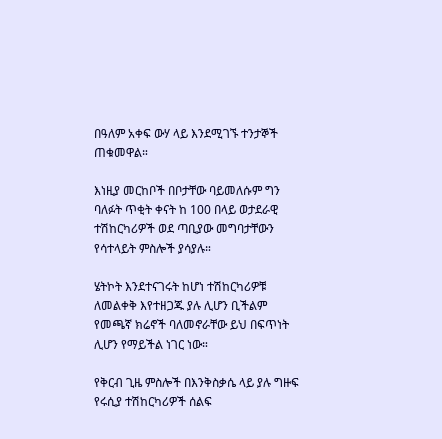በዓለም አቀፍ ውሃ ላይ እንደሚገኙ ተንታኞች ጠቁመዋል።

እነዚያ መርከቦች በቦታቸው ባይመለሱም ግን ባለፉት ጥቂት ቀናት ከ 100 በላይ ወታደራዊ ተሽከርካሪዎች ወደ ጣቢያው መግባታቸውን የሳተላይት ምስሎች ያሳያሉ።

ሄትኮት እንደተናገሩት ከሆነ ተሽከርካሪዎቹ ለመልቀቅ እየተዘጋጁ ያሉ ሊሆን ቢችልም የመጫኛ ክሬኖች ባለመኖራቸው ይህ በፍጥነት ሊሆን የማይችል ነገር ነው።

የቅርብ ጊዜ ምስሎች በእንቅስቃሴ ላይ ያሉ ግዙፍ የሩሲያ ተሽከርካሪዎች ሰልፍ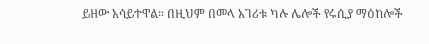ይዘው አሳይተዋል። በዚህም በመላ አገሪቱ ካሉ ሌሎች የሩሲያ ማዕከሎች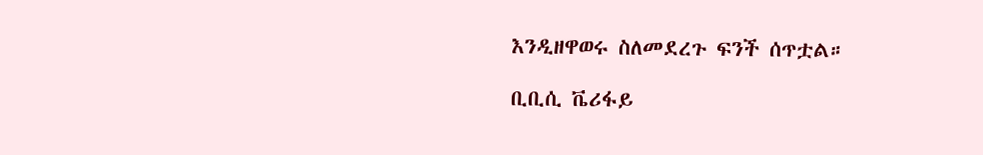እንዲዘዋወሩ ስለመደረጉ ፍንች ሰጥቷል።

ቢቢሲ ቬሪፋይ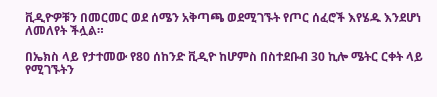ቪዲዮዎቹን በመርመር ወደ ሰሜን አቅጣጫ ወደሚገኙት የጦር ሰፈሮች እየሄዱ እንደሆነ ለመለየት ችሏል።

በኤክስ ላይ የታተመው የ80 ሰከንድ ቪዲዮ ከሆምስ በስተደቡብ 30 ኪሎ ሜትር ርቀት ላይ የሚገኙትን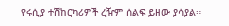የሩሲያ ተሽከርካሪዎች ረዥም ሰልፍ ይዘው ያሳያል።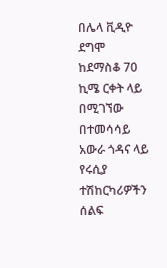በሌላ ቪዲዮ ደግሞ ከደማስቆ 70 ኪሜ ርቀት ላይ በሚገኘው በተመሳሳይ አውራ ጎዳና ላይ የሩሲያ ተሽከርካሪዎችን ሰልፍ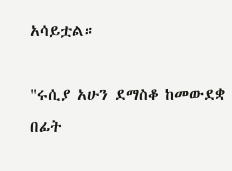አሳይቷል።

"ሩሲያ አሁን ደማስቆ ከመውደቋ በፊት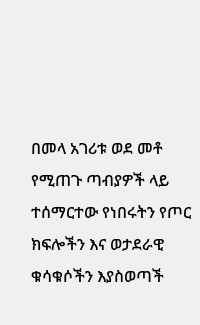በመላ አገሪቱ ወደ መቶ የሚጠጉ ጣብያዎች ላይ ተሰማርተው የነበሩትን የጦር ክፍሎችን እና ወታደራዊ ቁሳቁሶችን እያስወጣች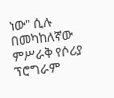ነው" ሲሉ በመካከለኛው ምሥራቅ የሶሪያ ፕሮግራም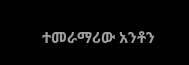ተመራማሪው አንቶን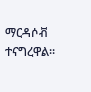ማርዳሶቭ ተናግረዋል።